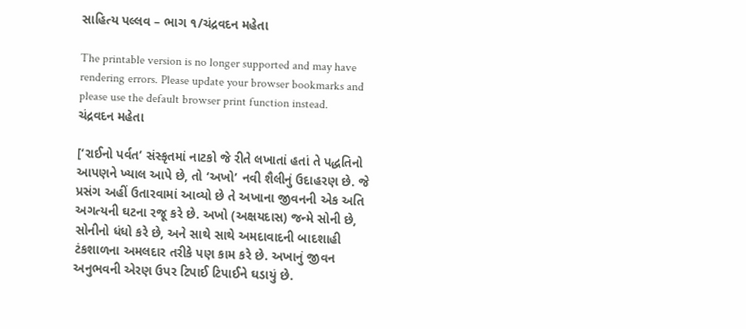સાહિત્ય પલ્લવ – ભાગ ૧/ચંદ્રવદન મહેતા

The printable version is no longer supported and may have rendering errors. Please update your browser bookmarks and please use the default browser print function instead.
ચંદ્રવદન મહેતા

[‘રાઈનો પર્વત’ સંસ્કૃતમાં નાટકો જે રીતે લખાતાં હતાં તે પદ્ધતિનો આપણને ખ્યાલ આપે છે, તો ‘અખો’ નવી શૈલીનું ઉદાહરણ છે. જે પ્રસંગ અહીં ઉતારવામાં આવ્યો છે તે અખાના જીવનની એક અતિ અગત્યની ઘટના રજૂ કરે છે. અખો (અક્ષયદાસ) જન્મે સોની છે, સોનીનો ધંધો કરે છે, અને સાથે સાથે અમદાવાદની બાદશાહી ટંકશાળના અમલદાર તરીકે પણ કામ કરે છે. અખાનું જીવન અનુભવની એરણ ઉપર ટિપાઈ ટિપાઈને ઘડાયું છે.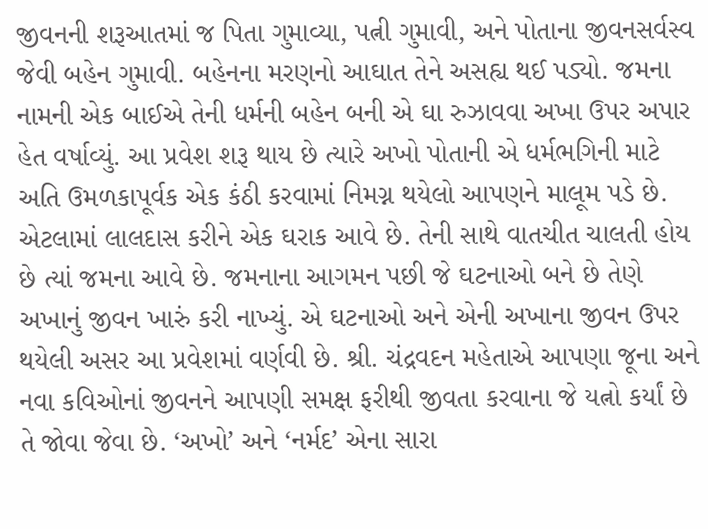જીવનની શરૂઆતમાં જ પિતા ગુમાવ્યા, પત્ની ગુમાવી, અને પોતાના જીવનસર્વસ્વ જેવી બહેન ગુમાવી. બહેનના મરણનો આઘાત તેને અસહ્ય થઈ પડ્યો. જમના નામની એક બાઈએ તેની ધર્મની બહેન બની એ ઘા રુઝાવવા અખા ઉપર અપાર હેત વર્ષાવ્યું. આ પ્રવેશ શરૂ થાય છે ત્યારે અખો પોતાની એ ધર્મભગિની માટે અતિ ઉમળકાપૂર્વક એક કંઠી કરવામાં નિમગ્ન થયેલો આપણને માલૂમ પડે છે. એટલામાં લાલદાસ કરીને એક ઘરાક આવે છે. તેની સાથે વાતચીત ચાલતી હોય છે ત્યાં જમના આવે છે. જમનાના આગમન પછી જે ઘટનાઓ બને છે તેણે અખાનું જીવન ખારું કરી નાખ્યું. એ ઘટનાઓ અને એની અખાના જીવન ઉપર થયેલી અસર આ પ્રવેશમાં વર્ણવી છે. શ્રી. ચંદ્રવદન મહેતાએ આપણા જૂના અને નવા કવિઓનાં જીવનને આપણી સમક્ષ ફરીથી જીવતા કરવાના જે યત્નો કર્યાં છે તે જોવા જેવા છે. ‘અખો’ અને ‘નર્મદ’ એના સારા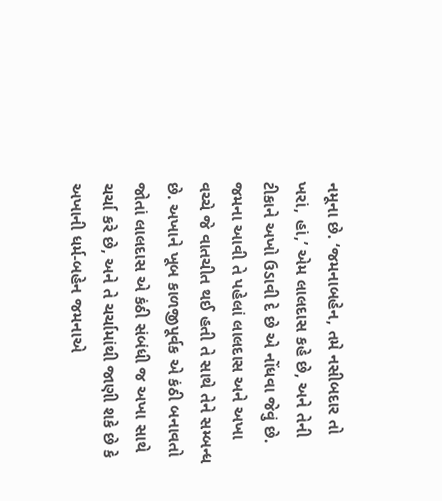નમૂના છે. ‘જમનાબહેન, તમે નસીબદાર તો ખરાં, હાં,’ એમ લાલદાસ કહે છે, અને તેની ટીકાને અખો ઉડાવી દે છે એ નોંધવા જેવું છે. જમના આવી તે પહેલાં લાલદાસ અને અખા વચ્ચે જે વાતચીત થઈ હતી તે સાથે તેને સમ્બન્ધ છે. અખાને ખૂબ કાળજીપૂર્વક એ કંઠી બનાવતો જોતાં લાલદાસ એ કંઠી સંબંધી જ અખા સાથે ચર્ચા કરે છે, અને તે ચર્ચામાંથી જાણી શકે છે કે અખાની ધર્મ-બહેન જમનાએ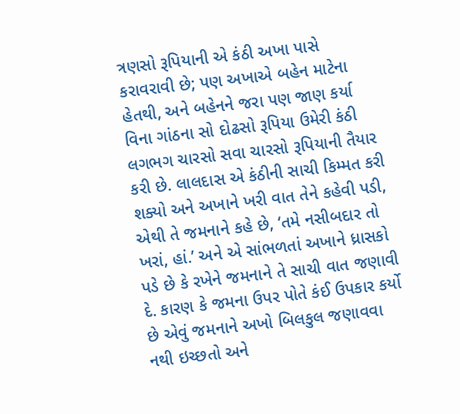ત્રણસો રૂપિયાની એ કંઠી અખા પાસે કરાવરાવી છે; પણ અખાએ બહેન માટેના હેતથી, અને બહેનને જરા પણ જાણ કર્યા વિના ગાંઠના સો દોઢસો રૂપિયા ઉમેરી કંઠી લગભગ ચારસો સવા ચારસો રૂપિયાની તૈયાર કરી છે. લાલદાસ એ કંઠીની સાચી કિમ્મત કરી શક્યો અને અખાને ખરી વાત તેને કહેવી પડી, એથી તે જમનાને કહે છે, ‘તમે નસીબદાર તો ખરાં, હાં.’ અને એ સાંભળતાં અખાને ધ્રાસકો પડે છે કે રખેને જમનાને તે સાચી વાત જણાવી દે. કારણ કે જમના ઉપર પોતે કંઈ ઉપકાર કર્યો છે એવું જમનાને અખો બિલકુલ જણાવવા નથી ઇચ્છતો અને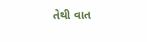તેથી વાત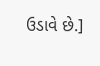ઉડાવે છે.]